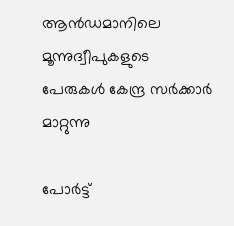ആന്‍ഡമാനിലെ മൂന്നുദ്വീപുകളുടെ പേരുകള്‍ കേന്ദ്ര സര്‍ക്കാര്‍ മാറ്റുന്നു

പോര്‍ട്ട്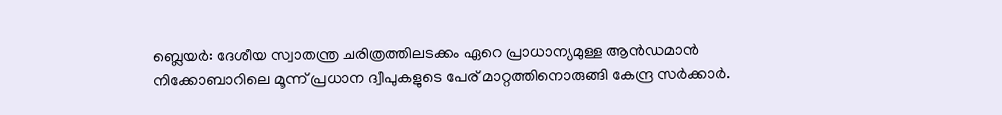ബ്ലെയര്‍: ദേശീയ സ്വാതന്ത്ര ചരിത്രത്തിലടക്കം ഏറെ പ്രാധാന്യമുള്ള ആന്‍ഡമാന്‍ നിക്കോബാറിലെ മൂന്ന് പ്രധാന ദ്വീപുകളുടെ പേര് മാറ്റത്തിനൊരുങ്ങി കേന്ദ്ര സര്‍ക്കാര്‍.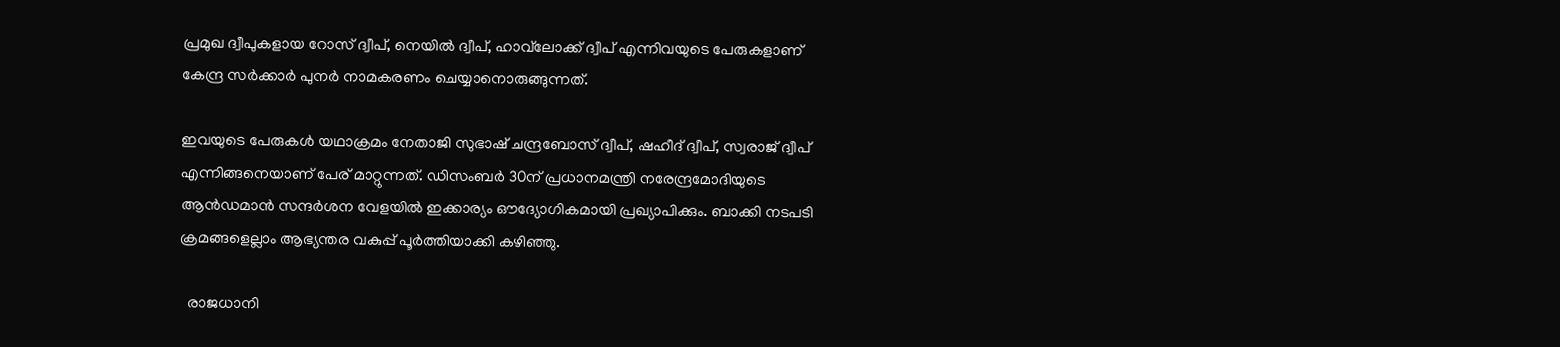പ്രമുഖ ദ്വീപുകളായ റോസ് ദ്വീപ്‌, നെയില്‍ ദ്വീപ്‌, ഹാവ്‌ലോക്ക് ദ്വീപ്‌ എന്നിവയുടെ പേരുകളാണ് കേന്ദ്ര സര്‍ക്കാര്‍ പുനര്‍ നാമകരണം ചെയ്യാനൊരുങ്ങുന്നത്.

ഇവയുടെ പേരുകള്‍ യഥാക്രമം നേതാജി സുഭാഷ് ചന്ദ്രബോസ് ദ്വീപ്‌, ഷഹീദ് ദ്വീപ്, സ്വരാജ് ദ്വീപ് എന്നിങ്ങനെയാണ് പേര് മാറ്റുന്നത്. ഡിസംബര്‍ 30ന് പ്രധാനമന്ത്രി നരേന്ദ്രമോദിയുടെ ആന്‍ഡമാന്‍ സന്ദര്‍ശന വേളയില്‍ ഇക്കാര്യം ഔദ്യോഗികമായി പ്രഖ്യാപിക്കും. ബാക്കി നടപടി ക്രമങ്ങളെല്ലാം ആഭ്യന്തര വകുപ്പ് പൂര്‍ത്തിയാക്കി കഴിഞ്ഞു.

  രാജധാനി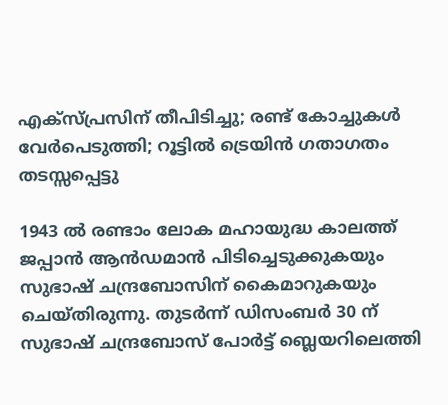എക്സ്പ്രസിന് തീപിടിച്ചു; രണ്ട് കോച്ചുകൾ വേർപെടുത്തി; റൂട്ടിൽ ട്രെയിൻ ഗതാഗതം തടസ്സപ്പെട്ടു

1943 ല്‍ രണ്ടാം ലോക മഹായുദ്ധ കാലത്ത് ജപ്പാന്‍ ആന്‍ഡമാന്‍ പിടിച്ചെടുക്കുകയും സുഭാഷ് ചന്ദ്രബോസിന് കൈമാറുകയും ചെയ്തിരുന്നു. തുടര്‍ന്ന് ഡിസംബര്‍ 30 ന് സുഭാഷ് ചന്ദ്രബോസ് പോര്‍ട്ട് ബ്ലെയറിലെത്തി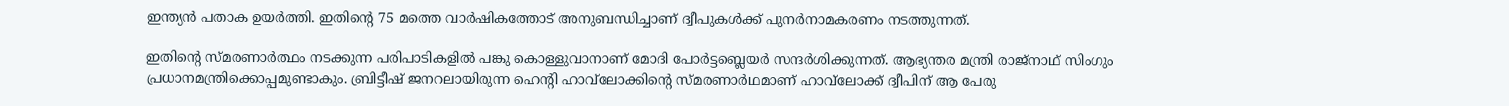ഇന്ത്യന്‍ പതാക ഉയര്‍ത്തി. ഇതിന്‍റെ 75 മത്തെ വാര്‍ഷികത്തോട് അനുബന്ധിച്ചാണ് ദ്വീപുകള്‍ക്ക് പുനര്‍നാമകരണം നടത്തുന്നത്.

ഇതിന്‍റെ സ്മരണാര്‍ത്ഥം നടക്കുന്ന പരിപാടികളില്‍ പങ്കു കൊള്ളുവാനാണ് മോദി പോര്‍ട്ടബ്ലെയര്‍ സന്ദര്‍ശിക്കുന്നത്. ആഭ്യന്തര മന്ത്രി രാജ്‌നാഥ് സിംഗും പ്രധാനമന്ത്രിക്കൊപ്പമുണ്ടാകും. ബ്രിട്ടീഷ് ജനറലായിരുന്ന ഹെന്റി ഹാവ്‌ലോക്കിന്‍റെ സ്മരണാര്‍ഥമാണ് ഹാവ്‌ലോക്ക് ദ്വീപിന് ആ പേരു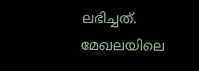ലഭിച്ചത്. മേഖലയിലെ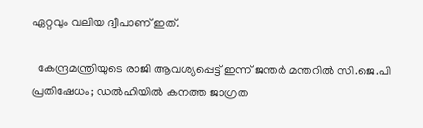ഏറ്റവും വലിയ ദ്വീപാണ് ഇത്.

  കേന്ദ്രമന്ത്രിയുടെ രാജി ആവശ്യപ്പെട്ട് ഇന്ന് ജന്തർ മന്തറിൽ സി.ജെ.പി പ്രതിഷേധം; ഡൽഹിയിൽ കനത്ത ജാഗ്രത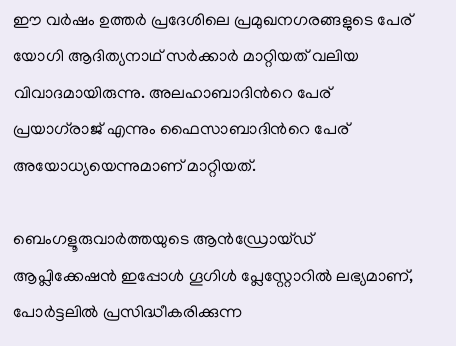ഈ വര്‍ഷം ഉത്തര്‍ പ്രദേശിലെ പ്രമുഖനഗരങ്ങളുടെ പേര് യോഗി ആദിത്യനാഥ് സര്‍ക്കാര്‍ മാറ്റിയത് വലിയ വിവാദമായിരുന്നു. അലഹാബാദിന്‍റെ പേര് പ്രയാഗ്‌രാജ് എന്നും ഫൈസാബാദിന്‍റെ പേര് അയോധ്യയെന്നുമാണ് മാറ്റിയത്.

ബെംഗളൂരുവാർത്തയുടെ ആൻഡ്രോയ്ഡ് ആപ്ലിക്കേഷൻ ഇപ്പോൾ ഗൂഗിൾ പ്ലേസ്റ്റോറിൽ ലഭ്യമാണ്, പോർട്ടലിൽ പ്രസിദ്ധീകരിക്കുന്ന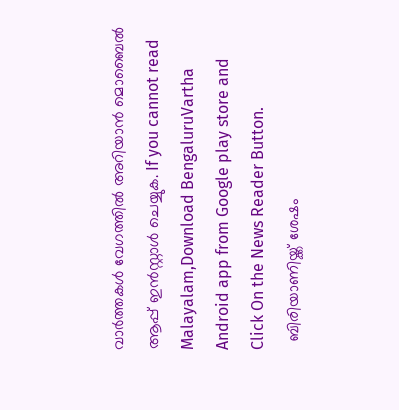വാർത്തകൾ വേഗത്തിൽ അറിയാൻ മൊബൈൽ ആപ്പ് ഇൻസ്റ്റാൾ ചെയ്യുക. If you cannot read Malayalam,Download BengaluruVartha Android app from Google play store and Click On the News Reader Button.
  ബിരിയാണിയ്ക്ക് ശേഷം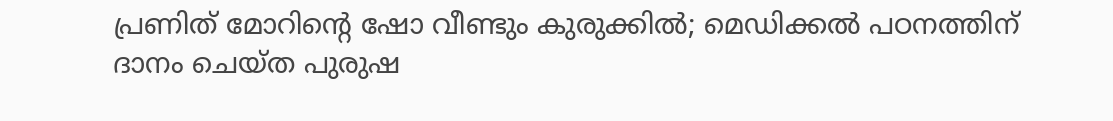പ്രണിത് മോറിൻ്റെ ഷോ വീണ്ടും കുരുക്കിൽ; മെഡിക്കൽ പഠനത്തിന് ദാനം ചെയ്ത പുരുഷ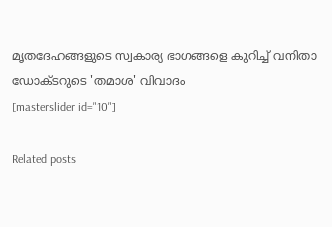മൃതദേഹങ്ങളുടെ സ്വകാര്യ ഭാഗങ്ങളെ കുറിച്ച് വനിതാ ഡോക്ടറുടെ 'തമാശ' വിവാദം
[masterslider id="10"]

Related posts